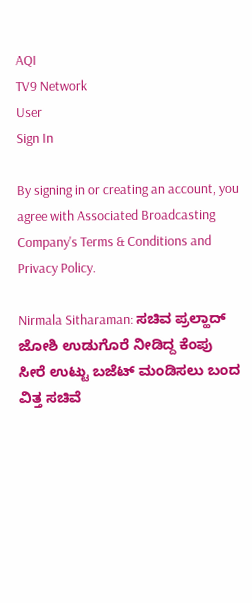AQI
TV9 Network
User
Sign In

By signing in or creating an account, you agree with Associated Broadcasting Company's Terms & Conditions and Privacy Policy.

Nirmala Sitharaman: ಸಚಿವ ಪ್ರಲ್ಹಾದ್ ಜೋಶಿ ಉಡುಗೊರೆ ನೀಡಿದ್ದ ಕೆಂಪು ಸೀರೆ ಉಟ್ಟು ಬಜೆಟ್ ಮಂಡಿಸಲು ಬಂದ ವಿತ್ತ ಸಚಿವೆ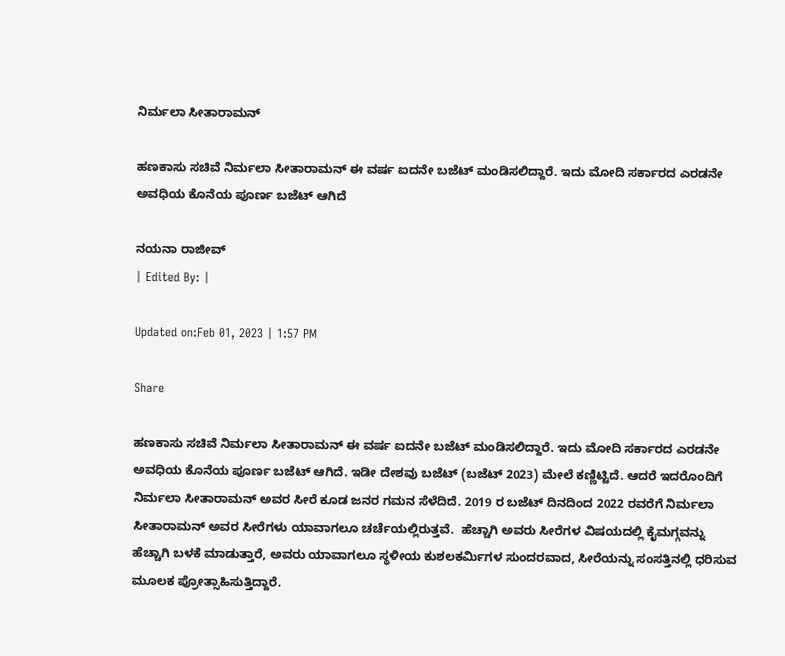ನಿರ್ಮಲಾ ಸೀತಾರಾಮನ್

ಹಣಕಾಸು ಸಚಿವೆ ನಿರ್ಮಲಾ ಸೀತಾರಾಮನ್ ಈ ವರ್ಷ ಐದನೇ ಬಜೆಟ್ ಮಂಡಿಸಲಿದ್ದಾರೆ. ಇದು ಮೋದಿ ಸರ್ಕಾರದ ಎರಡನೇ ಅವಧಿಯ ಕೊನೆಯ ಪೂರ್ಣ ಬಜೆಟ್ ಆಗಿದೆ

ನಯನಾ ರಾಜೀವ್
| Edited By: |

Updated on:Feb 01, 2023 | 1:57 PM

Share

ಹಣಕಾಸು ಸಚಿವೆ ನಿರ್ಮಲಾ ಸೀತಾರಾಮನ್ ಈ ವರ್ಷ ಐದನೇ ಬಜೆಟ್ ಮಂಡಿಸಲಿದ್ದಾರೆ. ಇದು ಮೋದಿ ಸರ್ಕಾರದ ಎರಡನೇ ಅವಧಿಯ ಕೊನೆಯ ಪೂರ್ಣ ಬಜೆಟ್ ಆಗಿದೆ. ಇಡೀ ದೇಶವು ಬಜೆಟ್ (ಬಜೆಟ್ 2023) ಮೇಲೆ ಕಣ್ಣಿಟ್ಟಿದೆ. ಆದರೆ ಇದರೊಂದಿಗೆ ನಿರ್ಮಲಾ ಸೀತಾರಾಮನ್ ಅವರ ಸೀರೆ ಕೂಡ ಜನರ ಗಮನ ಸೆಳೆದಿದೆ. 2019 ರ ಬಜೆಟ್ ದಿನದಿಂದ 2022 ರವರೆಗೆ ನಿರ್ಮಲಾ ಸೀತಾರಾಮನ್ ಅವರ ಸೀರೆಗಳು ಯಾವಾಗಲೂ ಚರ್ಚೆಯಲ್ಲಿರುತ್ತವೆ.  ಹೆಚ್ಚಾಗಿ ಅವರು ಸೀರೆಗಳ ವಿಷಯದಲ್ಲಿ ಕೈಮಗ್ಗವನ್ನು ಹೆಚ್ಚಾಗಿ ಬಳಕೆ ಮಾಡುತ್ತಾರೆ, ಅವರು ಯಾವಾಗಲೂ ಸ್ಥಳೀಯ ಕುಶಲಕರ್ಮಿಗಳ ಸುಂದರವಾದ, ಸೀರೆಯನ್ನು ಸಂಸತ್ತಿನಲ್ಲಿ ಧರಿಸುವ ಮೂಲಕ ಪ್ರೋತ್ಸಾಹಿಸುತ್ತಿದ್ದಾರೆ.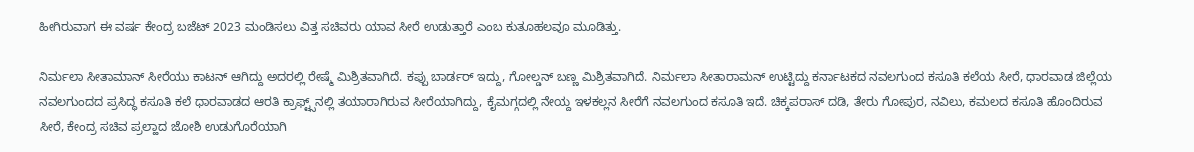ಹೀಗಿರುವಾಗ ಈ ವರ್ಷ ಕೇಂದ್ರ ಬಜೆಟ್ 2023 ಮಂಡಿಸಲು ವಿತ್ತ ಸಚಿವರು ಯಾವ ಸೀರೆ ಉಡುತ್ತಾರೆ ಎಂಬ ಕುತೂಹಲವೂ ಮೂಡಿತ್ತು.

ನಿರ್ಮಲಾ ಸೀತಾಮಾನ್ ಸೀರೆಯು ಕಾಟನ್ ಆಗಿದ್ದು ಅದರಲ್ಲಿ ರೇಷ್ಮೆ ಮಿಶ್ರಿತವಾಗಿದೆ. ಕಪ್ಪು ಬಾರ್ಡರ್ ಇದ್ದು, ಗೋಲ್ಡನ್ ಬಣ್ಣ ಮಿಶ್ರಿತವಾಗಿದೆ. ನಿರ್ಮಲಾ ಸೀತಾರಾಮನ್ ಉಟ್ಟಿದ್ದು ಕರ್ನಾಟಕದ ನವಲಗುಂದ ಕಸೂತಿ ಕಲೆಯ ಸೀರೆ, ಧಾರವಾಡ ಜಿಲ್ಲೆಯ ನವಲಗುಂದದ ಪ್ರಸಿದ್ಧ ಕಸೂತಿ ಕಲೆ ಧಾರವಾಡದ ಆರತಿ ಕ್ರಾಫ್ಟ್ಸ್‌ನಲ್ಲಿ ತಯಾರಾಗಿರುವ ಸೀರೆಯಾಗಿದ್ದು, ಕೈಮಗ್ಗದಲ್ಲಿ ನೇಯ್ದ ಇಳಕಲ್ಲನ ಸೀರೆಗೆ ನವಲಗುಂದ ಕಸೂತಿ ಇದೆ. ಚಿಕ್ಕಪರಾಸ್‌ ದಡಿ, ತೇರು ಗೋಪುರ, ನವಿಲು, ಕಮಲದ ಕಸೂತಿ ಹೊಂದಿರುವ ಸೀರೆ, ಕೇಂದ್ರ ಸಚಿವ ಪ್ರಲ್ಹಾದ ಜೋಶಿ ಉಡುಗೊರೆಯಾಗಿ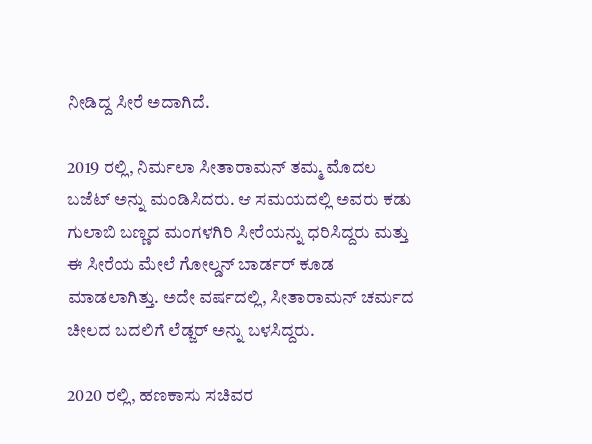ನೀಡಿದ್ದ ಸೀರೆ ಅದಾಗಿದೆ.

2019 ರಲ್ಲಿ, ನಿರ್ಮಲಾ ಸೀತಾರಾಮನ್ ತಮ್ಮ ಮೊದಲ ಬಜೆಟ್ ಅನ್ನು ಮಂಡಿಸಿದರು. ಆ ಸಮಯದಲ್ಲಿ ಅವರು ಕಡು ಗುಲಾಬಿ ಬಣ್ಣದ ಮಂಗಳಗಿರಿ ಸೀರೆಯನ್ನು ಧರಿಸಿದ್ದರು ಮತ್ತು ಈ ಸೀರೆಯ ಮೇಲೆ ಗೋಲ್ಡನ್ ಬಾರ್ಡರ್ ಕೂಡ ಮಾಡಲಾಗಿತ್ತು. ಅದೇ ವರ್ಷದಲ್ಲಿ, ಸೀತಾರಾಮನ್ ಚರ್ಮದ ಚೀಲದ ಬದಲಿಗೆ ಲೆಡ್ಜರ್ ಅನ್ನು ಬಳಸಿದ್ದರು.

2020 ರಲ್ಲಿ, ಹಣಕಾಸು ಸಚಿವರ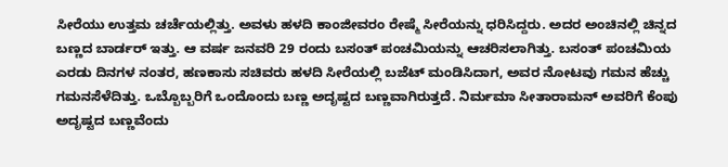ಸೀರೆಯು ಉತ್ತಮ ಚರ್ಚೆಯಲ್ಲಿತ್ತು. ಅವಳು ಹಳದಿ ಕಾಂಜೀವರಂ ರೇಷ್ಮೆ ಸೀರೆಯನ್ನು ಧರಿಸಿದ್ದರು. ಅದರ ಅಂಚಿನಲ್ಲಿ ಚಿನ್ನದ ಬಣ್ಣದ ಬಾರ್ಡರ್ ಇತ್ತು. ಆ ವರ್ಷ ಜನವರಿ 29 ರಂದು ಬಸಂತ್ ಪಂಚಮಿಯನ್ನು ಆಚರಿಸಲಾಗಿತ್ತು. ಬಸಂತ್ ಪಂಚಮಿಯ ಎರಡು ದಿನಗಳ ನಂತರ, ಹಣಕಾಸು ಸಚಿವರು ಹಳದಿ ಸೀರೆಯಲ್ಲಿ ಬಜೆಟ್ ಮಂಡಿಸಿದಾಗ, ಅವರ ನೋಟವು ಗಮನ ಹೆಚ್ಚು ಗಮನಸೆಳೆದಿತ್ತು. ಒಬ್ಬೊಬ್ಬರಿಗೆ ಒಂದೊಂದು ಬಣ್ಣ ಅದೃಷ್ಟದ ಬಣ್ಣವಾಗಿರುತ್ತದೆ. ನಿರ್ಮಮಾ ಸೀತಾರಾಮನ್‌ ಅವರಿಗೆ ಕೆಂಪು ಅದೃಷ್ಟದ ಬಣ್ಣವೆಂದು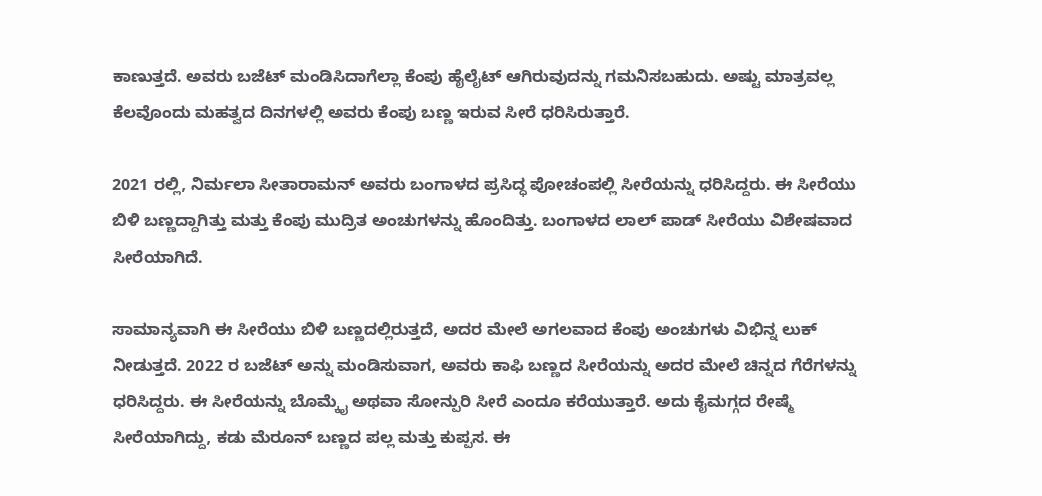ಕಾಣುತ್ತದೆ. ಅವರು ಬಜೆಟ್‌ ಮಂಡಿಸಿದಾಗೆಲ್ಲಾ ಕೆಂಪು ಹೈಲೈಟ್‌ ಆಗಿರುವುದನ್ನು ಗಮನಿಸಬಹುದು. ಅಷ್ಟು ಮಾತ್ರವಲ್ಲ ಕೆಲವೊಂದು ಮಹತ್ವದ ದಿನಗಳಲ್ಲಿ ಅವರು ಕೆಂಪು ಬಣ್ಣ ಇರುವ ಸೀರೆ ಧರಿಸಿರುತ್ತಾರೆ.

2021 ರಲ್ಲಿ, ನಿರ್ಮಲಾ ಸೀತಾರಾಮನ್ ಅವರು ಬಂಗಾಳದ ಪ್ರಸಿದ್ಧ ಪೋಚಂಪಲ್ಲಿ ಸೀರೆಯನ್ನು ಧರಿಸಿದ್ದರು. ಈ ಸೀರೆಯು ಬಿಳಿ ಬಣ್ಣದ್ದಾಗಿತ್ತು ಮತ್ತು ಕೆಂಪು ಮುದ್ರಿತ ಅಂಚುಗಳನ್ನು ಹೊಂದಿತ್ತು. ಬಂಗಾಳದ ಲಾಲ್ ಪಾಡ್ ಸೀರೆಯು ವಿಶೇಷವಾದ ಸೀರೆಯಾಗಿದೆ.

ಸಾಮಾನ್ಯವಾಗಿ ಈ ಸೀರೆಯು ಬಿಳಿ ಬಣ್ಣದಲ್ಲಿರುತ್ತದೆ, ಅದರ ಮೇಲೆ ಅಗಲವಾದ ಕೆಂಪು ಅಂಚುಗಳು ವಿಭಿನ್ನ ಲುಕ್ ನೀಡುತ್ತದೆ. 2022 ರ ಬಜೆಟ್ ಅನ್ನು ಮಂಡಿಸುವಾಗ, ಅವರು ಕಾಫಿ ಬಣ್ಣದ ಸೀರೆಯನ್ನು ಅದರ ಮೇಲೆ ಚಿನ್ನದ ಗೆರೆಗಳನ್ನು ಧರಿಸಿದ್ದರು. ಈ ಸೀರೆಯನ್ನು ಬೊಮ್ಕೈ ಅಥವಾ ಸೋನ್ಪುರಿ ಸೀರೆ ಎಂದೂ ಕರೆಯುತ್ತಾರೆ. ಅದು ಕೈಮಗ್ಗದ ರೇಷ್ಮೆ ಸೀರೆಯಾಗಿದ್ದು, ಕಡು ಮೆರೂನ್ ಬಣ್ಣದ ಪಲ್ಲ ಮತ್ತು ಕುಪ್ಪಸ. ಈ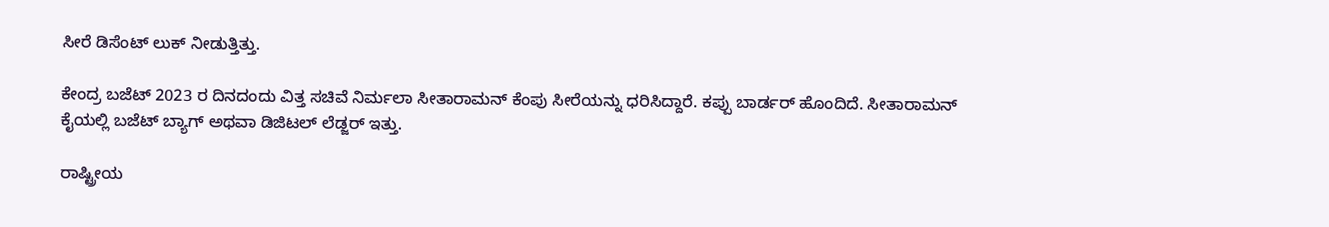ಸೀರೆ ಡಿಸೆಂಟ್ ಲುಕ್ ನೀಡುತ್ತಿತ್ತು.

ಕೇಂದ್ರ ಬಜೆಟ್ 2023 ರ ದಿನದಂದು ವಿತ್ತ ಸಚಿವೆ ನಿರ್ಮಲಾ ಸೀತಾರಾಮನ್ ಕೆಂಪು ಸೀರೆಯನ್ನು ಧರಿಸಿದ್ದಾರೆ. ಕಪ್ಪು ಬಾರ್ಡರ್ ಹೊಂದಿದೆ. ಸೀತಾರಾಮನ್ ಕೈಯಲ್ಲಿ ಬಜೆಟ್ ಬ್ಯಾಗ್ ಅಥವಾ ಡಿಜಿಟಲ್ ಲೆಡ್ಜರ್ ಇತ್ತು.

ರಾಷ್ಟ್ರೀಯ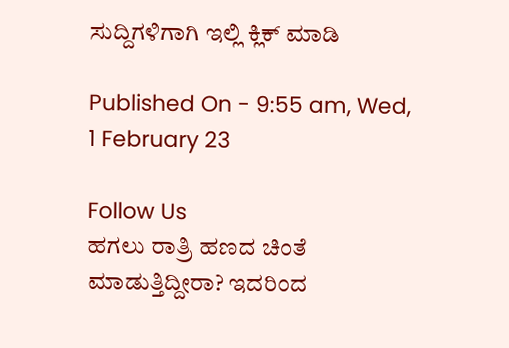ಸುದ್ದಿಗಳಿಗಾಗಿ ಇಲ್ಲಿ ಕ್ಲಿಕ್ ಮಾಡಿ

Published On - 9:55 am, Wed, 1 February 23

Follow Us
ಹಗಲು ರಾತ್ರಿ ಹಣದ ಚಿಂತೆ ಮಾಡುತ್ತಿದ್ದೀರಾ? ಇದರಿಂದ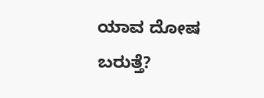ಯಾವ ದೋಷ ಬರುತ್ತೆ?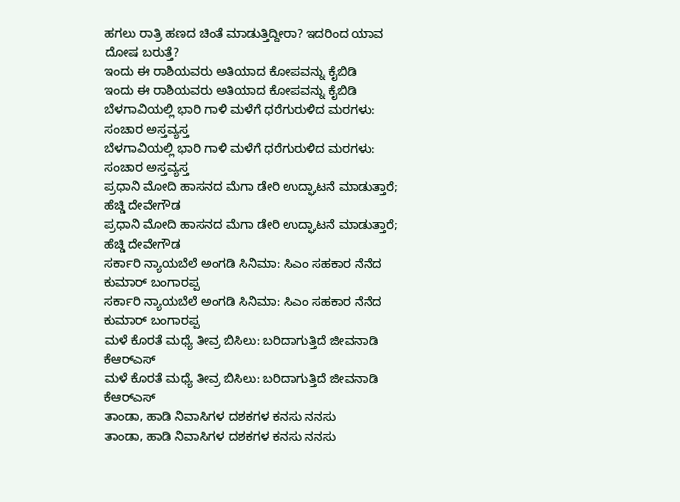ಹಗಲು ರಾತ್ರಿ ಹಣದ ಚಿಂತೆ ಮಾಡುತ್ತಿದ್ದೀರಾ? ಇದರಿಂದ ಯಾವ ದೋಷ ಬರುತ್ತೆ?
ಇಂದು ಈ ರಾಶಿಯವರು ಅತಿಯಾದ ಕೋಪವನ್ನು ಕೈಬಿಡಿ
ಇಂದು ಈ ರಾಶಿಯವರು ಅತಿಯಾದ ಕೋಪವನ್ನು ಕೈಬಿಡಿ
ಬೆಳಗಾವಿಯಲ್ಲಿ ಭಾರಿ ಗಾಳಿ ಮಳೆಗೆ ಧರೆಗುರುಳಿದ ಮರಗಳು: ಸಂಚಾರ ಅಸ್ತವ್ಯಸ್ತ
ಬೆಳಗಾವಿಯಲ್ಲಿ ಭಾರಿ ಗಾಳಿ ಮಳೆಗೆ ಧರೆಗುರುಳಿದ ಮರಗಳು: ಸಂಚಾರ ಅಸ್ತವ್ಯಸ್ತ
ಪ್ರಧಾನಿ ಮೋದಿ ಹಾಸನದ ಮೆಗಾ ಡೇರಿ ಉದ್ಘಾಟನೆ ಮಾಡುತ್ತಾರೆ; ಹೆಚ್ಡಿ ದೇವೇಗೌಡ
ಪ್ರಧಾನಿ ಮೋದಿ ಹಾಸನದ ಮೆಗಾ ಡೇರಿ ಉದ್ಘಾಟನೆ ಮಾಡುತ್ತಾರೆ; ಹೆಚ್ಡಿ ದೇವೇಗೌಡ
ಸರ್ಕಾರಿ ನ್ಯಾಯಬೆಲೆ ಅಂಗಡಿ ಸಿನಿಮಾ: ಸಿಎಂ ಸಹಕಾರ ನೆನೆದ ಕುಮಾರ್ ಬಂಗಾರಪ್ಪ
ಸರ್ಕಾರಿ ನ್ಯಾಯಬೆಲೆ ಅಂಗಡಿ ಸಿನಿಮಾ: ಸಿಎಂ ಸಹಕಾರ ನೆನೆದ ಕುಮಾರ್ ಬಂಗಾರಪ್ಪ
ಮಳೆ ಕೊರತೆ ಮಧ್ಯೆ ತೀವ್ರ ಬಿಸಿಲು: ಬರಿದಾಗುತ್ತಿದೆ ಜೀವನಾಡಿ ಕೆಆರ್‌ಎಸ್
ಮಳೆ ಕೊರತೆ ಮಧ್ಯೆ ತೀವ್ರ ಬಿಸಿಲು: ಬರಿದಾಗುತ್ತಿದೆ ಜೀವನಾಡಿ ಕೆಆರ್‌ಎಸ್
ತಾಂಡಾ, ಹಾಡಿ ನಿವಾಸಿಗಳ ದಶಕಗಳ ಕನಸು ನನಸು
ತಾಂಡಾ, ಹಾಡಿ ನಿವಾಸಿಗಳ ದಶಕಗಳ ಕನಸು ನನಸು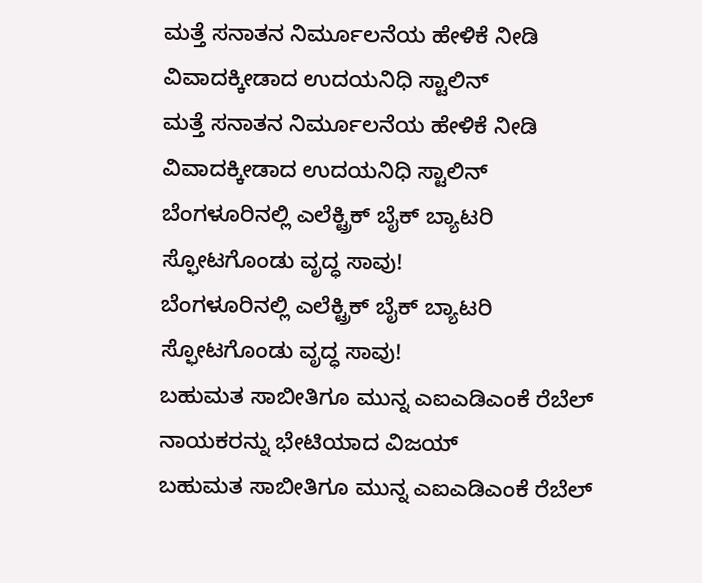ಮತ್ತೆ ಸನಾತನ ನಿರ್ಮೂಲನೆಯ ಹೇಳಿಕೆ ನೀಡಿ ವಿವಾದಕ್ಕೀಡಾದ ಉದಯನಿಧಿ ಸ್ಟಾಲಿನ್
ಮತ್ತೆ ಸನಾತನ ನಿರ್ಮೂಲನೆಯ ಹೇಳಿಕೆ ನೀಡಿ ವಿವಾದಕ್ಕೀಡಾದ ಉದಯನಿಧಿ ಸ್ಟಾಲಿನ್
ಬೆಂಗಳೂರಿನಲ್ಲಿ ಎಲೆಕ್ಟ್ರಿಕ್ ಬೈಕ್ ಬ್ಯಾಟರಿ ಸ್ಫೋಟಗೊಂಡು ವೃದ್ಧ ಸಾವು!
ಬೆಂಗಳೂರಿನಲ್ಲಿ ಎಲೆಕ್ಟ್ರಿಕ್ ಬೈಕ್ ಬ್ಯಾಟರಿ ಸ್ಫೋಟಗೊಂಡು ವೃದ್ಧ ಸಾವು!
ಬಹುಮತ ಸಾಬೀತಿಗೂ ಮುನ್ನ ಎಐಎಡಿಎಂಕೆ ರೆಬೆಲ್ ನಾಯಕರನ್ನು ಭೇಟಿಯಾದ ವಿಜಯ್
ಬಹುಮತ ಸಾಬೀತಿಗೂ ಮುನ್ನ ಎಐಎಡಿಎಂಕೆ ರೆಬೆಲ್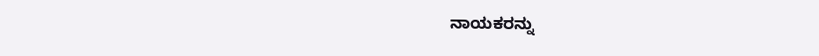ನಾಯಕರನ್ನು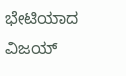ಭೇಟಿಯಾದ ವಿಜಯ್